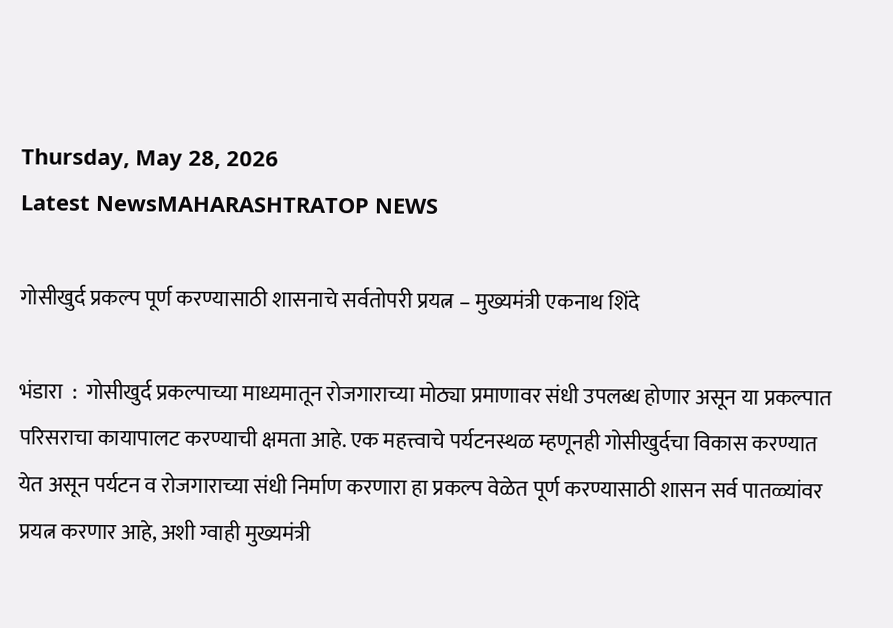Thursday, May 28, 2026
Latest NewsMAHARASHTRATOP NEWS

गोसीखुर्द प्रकल्प पूर्ण करण्यासाठी शासनाचे सर्वतोपरी प्रयत्न – मुख्यमंत्री एकनाथ शिंदे

भंडारा  :  गोसीखुर्द प्रकल्पाच्या माध्यमातून रोजगाराच्या मोठ्या प्रमाणावर संधी उपलब्ध होणार असून या प्रकल्पात परिसराचा कायापालट करण्याची क्षमता आहे. एक महत्त्वाचे पर्यटनस्थळ म्हणूनही गोसीखुर्दचा विकास करण्यात येत असून पर्यटन व रोजगाराच्या संधी निर्माण करणारा हा प्रकल्प वेळेत पूर्ण करण्यासाठी शासन सर्व पातळ्यांवर प्रयत्न करणार आहे, अशी ग्वाही मुख्यमंत्री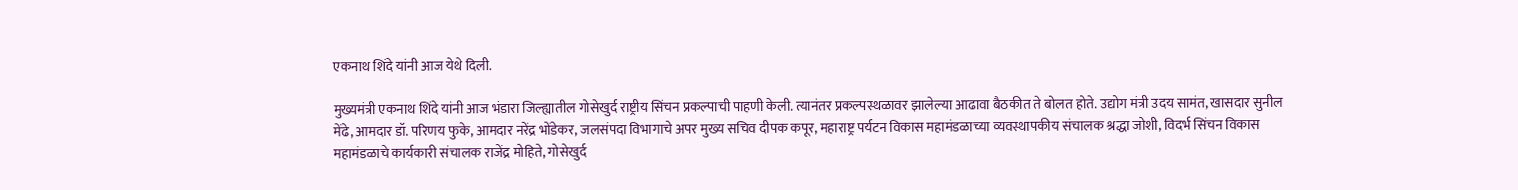एकनाथ शिंदे यांनी आज येथे दिली.

मुख्यमंत्री एकनाथ शिंदे यांनी आज भंडारा जिल्ह्यातील गोसेखुर्द राष्ट्रीय सिंचन प्रकल्पाची पाहणी केली. त्यानंतर प्रकल्पस्थळावर झालेल्या आढावा बैठकीत ते बोलत होते. उद्योग मंत्री उदय सामंत, खासदार सुनील मेंढे, आमदार डॉ. परिणय फुके, आमदार नरेंद्र भोंडेकर, जलसंपदा विभागाचे अपर मुख्य सचिव दीपक कपूर, महाराष्ट्र पर्यटन विकास महामंडळाच्या व्यवस्थापकीय संचालक श्रद्धा जोशी, विदर्भ सिंचन विकास महामंडळाचे कार्यकारी संचालक राजेंद्र मोहिते, गोसेखुर्द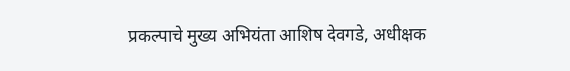प्रकल्पाचे मुख्य अभियंता आशिष देवगडे, अधीक्षक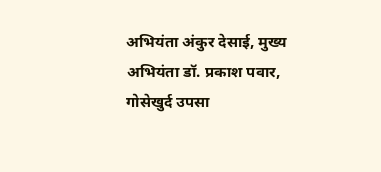अभियंता अंकुर देसाई, मुख्य अभियंता डॉ. प्रकाश पवार, गोसेखुर्द उपसा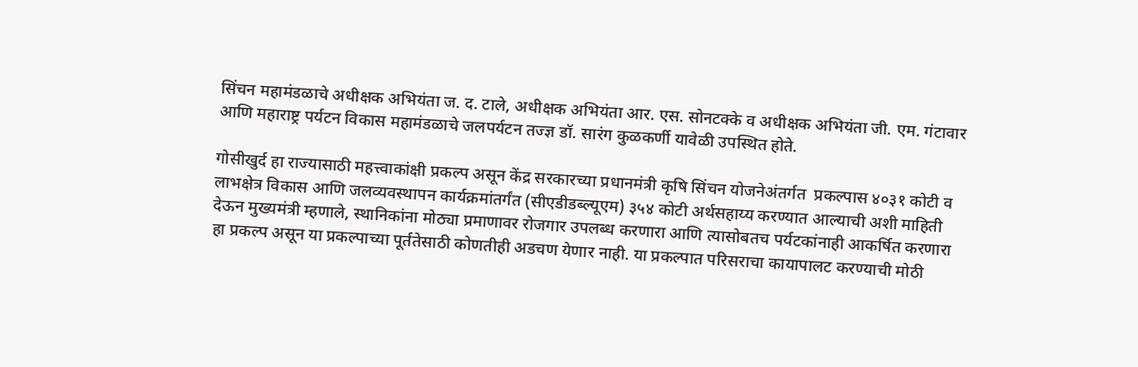सिंचन महामंडळाचे अधीक्षक अभियंता ज. द. टाले, अधीक्षक अभियंता आर. एस. सोनटक्के व अधीक्षक अभियंता जी. एम. गंटावार आणि महाराष्ट्र पर्यटन विकास महामंडळाचे जलपर्यटन तज्‍ज्ञ डॉ. सारंग कुळकर्णी यावेळी उपस्थित होते.

गोसीखुर्द हा राज्यासाठी महत्त्वाकांक्षी प्रकल्प असून केंद्र सरकारच्या प्रधानमंत्री कृषि सिंचन योजनेअंतर्गत  प्रकल्पास ४०३१ कोटी व लाभक्षेत्र विकास आणि जलव्यवस्थापन कार्यक्रमांतर्गंत (सीएडीडब्ल्यूएम) ३५४ कोटी अर्थसहाय्य करण्यात आल्याची अशी माहिती देऊन मुख्यमंत्री म्हणाले, स्थानिकांना मोठ्या प्रमाणावर रोजगार उपलब्ध करणारा आणि त्यासोबतच पर्यटकांनाही आकर्षित करणारा हा प्रकल्प असून या प्रकल्पाच्या पूर्ततेसाठी कोणतीही अडचण येणार नाही. या प्रकल्पात परिसराचा कायापालट करण्याची मोठी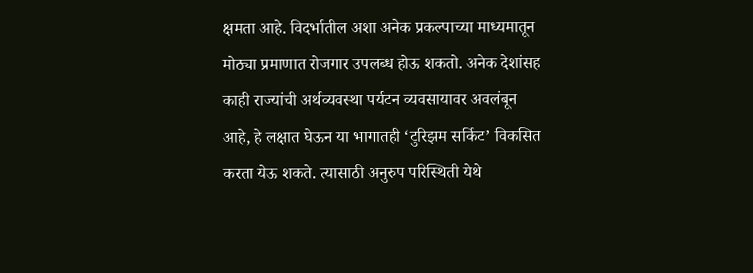क्षमता आहे. विदर्भातील अशा अनेक प्रकल्पाच्या माध्यमातून मोठ्या प्रमाणात रोजगार उपलब्ध होऊ शकतो. अनेक देशांसह काही राज्यांची अर्थव्यवस्था पर्यटन व्यवसायावर अवलंबून आहे, हे लक्षात घेऊन या भागातही ‘टुरिझम सर्किट’ विकसित करता येऊ शकते. त्यासाठी अनुरुप परिस्थिती येथे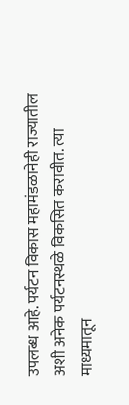उपलब्ध आहे. पर्यटन विकास महामंडळानेही राज्यातील अशी अनेक पर्यटनस्थळे विकसित करावीत. त्या माध्यमातून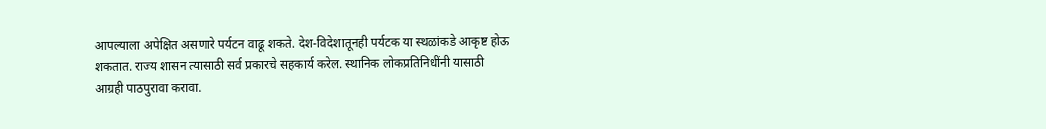आपल्याला अपेक्षित असणारे पर्यटन वाढू शकते. देश-विदेशातूनही पर्यटक या स्थळांकडे आकृष्ट होऊ शकतात. राज्य शासन त्यासाठी सर्व प्रकारचे सहकार्य करेल. स्थानिक लोकप्रतिनिधींनी यासाठी आग्रही पाठपुरावा करावा.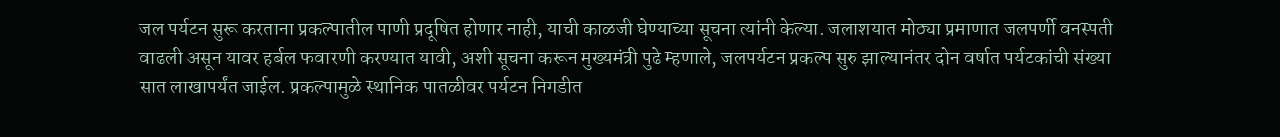जल पर्यटन सुरू करताना प्रकल्पातील पाणी प्रदूषित होणार नाही, याची काळजी घेण्याच्या सूचना त्यांनी केल्या. जलाशयात मोठ्या प्रमाणात जलपर्णी वनस्पती वाढली असून यावर हर्बल फवारणी करण्यात यावी, अशी सूचना करून मुख्यमंत्री पुढे म्हणाले, जलपर्यटन प्रकल्प सुरु झाल्यानंतर दोन वर्षात पर्यटकांची संख्या सात लाखापर्यंत जाईल. प्रकल्पामुळे स्थानिक पातळीवर पर्यटन निगडीत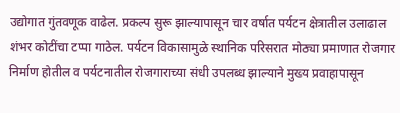उद्योगात गुंतवणूक वाढेल. प्रकल्प सुरू झाल्यापासून चार वर्षात पर्यटन क्षेत्रातील उलाढाल शंभर कोटींचा टप्पा गाठेल. पर्यटन विकासामुळे स्थानिक परिसरात मोठ्या प्रमाणात रोजगार निर्माण होतील व पर्यटनातील रोजगाराच्या संधी उपलब्ध झाल्याने मुख्य प्रवाहापासून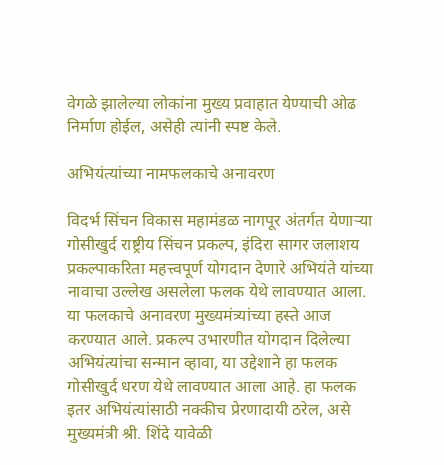वेगळे झालेल्या लोकांना मुख्य प्रवाहात येण्याची ओढ निर्माण होईल, असेही त्यांनी स्पष्ट केले.

अभियंत्यांच्या नामफलकाचे अनावरण

विदर्भ सिंचन विकास महामंडळ नागपूर अंतर्गत येणाऱ्या गोसीखुर्द राष्ट्रीय सिंचन प्रकल्प, इंदिरा सागर जलाशय प्रकल्पाकरिता महत्त्वपूर्ण योगदान देणारे अभियंते यांच्या नावाचा उल्लेख असलेला फलक येथे लावण्यात आला. या फलकाचे अनावरण मुख्यमंत्र्यांच्या हस्ते आज करण्यात आले. प्रकल्प उभारणीत योगदान दिलेल्या अभियंत्यांचा सन्मान व्हावा, या उद्देशाने हा फलक गोसीखुर्द धरण येथे लावण्यात आला आहे. हा फलक इतर अभियंत्यांसाठी नक्कीच प्रेरणादायी ठरेल, असे मुख्यमंत्री श्री. शिंदे यावेळी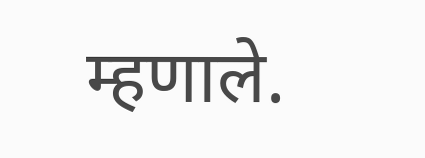म्हणाले.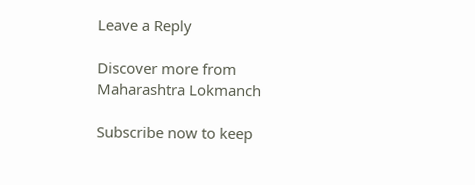Leave a Reply

Discover more from Maharashtra Lokmanch

Subscribe now to keep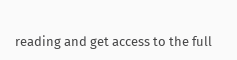reading and get access to the full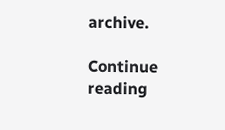archive.

Continue reading